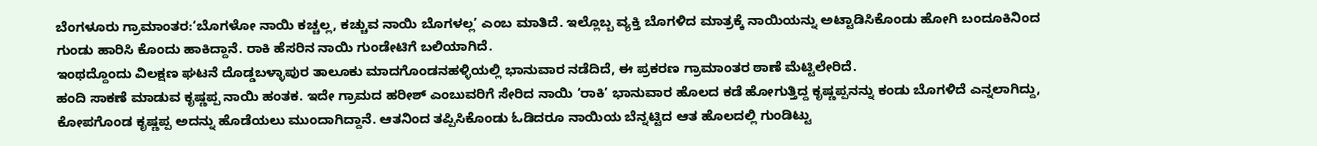ಬೆಂಗಳೂರು ಗ್ರಾಮಾಂತರ:‘ಬೊಗಳೋ ನಾಯಿ ಕಚ್ಚಲ್ಲ, ಕಚ್ಚುವ ನಾಯಿ ಬೊಗಳಲ್ಲ’ ಎಂಬ ಮಾತಿದೆ. ಇಲ್ಲೊಬ್ಬ ವ್ಯಕ್ತಿ ಬೊಗಳಿದ ಮಾತ್ರಕ್ಕೆ ನಾಯಿಯನ್ನು ಅಟ್ಟಾಡಿಸಿಕೊಂಡು ಹೋಗಿ ಬಂದೂಕಿನಿಂದ ಗುಂಡು ಹಾರಿಸಿ ಕೊಂದು ಹಾಕಿದ್ದಾನೆ. ರಾಕಿ ಹೆಸರಿನ ನಾಯಿ ಗುಂಡೇಟಿಗೆ ಬಲಿಯಾಗಿದೆ.
ಇಂಥದ್ದೊಂದು ವಿಲಕ್ಷಣ ಘಟನೆ ದೊಡ್ಡಬಳ್ಳಾಪುರ ತಾಲೂಕು ಮಾದಗೊಂಡನಹಳ್ಳಿಯಲ್ಲಿ ಭಾನುವಾರ ನಡೆದಿದೆ, ಈ ಪ್ರಕರಣ ಗ್ರಾಮಾಂತರ ಠಾಣೆ ಮೆಟ್ಟಿಲೇರಿದೆ.
ಹಂದಿ ಸಾಕಣೆ ಮಾಡುವ ಕೃಷ್ಣಪ್ಪ ನಾಯಿ ಹಂತಕ. ಇದೇ ಗ್ರಾಮದ ಹರೀಶ್ ಎಂಬುವರಿಗೆ ಸೇರಿದ ನಾಯಿ ‘ರಾಕಿ’ ಭಾನುವಾರ ಹೊಲದ ಕಡೆ ಹೋಗುತ್ತಿದ್ದ ಕೃಷ್ಣಪ್ಪನನ್ನು ಕಂಡು ಬೊಗಳಿದೆ ಎನ್ನಲಾಗಿದ್ದು, ಕೋಪಗೊಂಡ ಕೃಷ್ಣಪ್ಪ ಅದನ್ನು ಹೊಡೆಯಲು ಮುಂದಾಗಿದ್ದಾನೆ. ಆತನಿಂದ ತಪ್ಪಿಸಿಕೊಂಡು ಓಡಿದರೂ ನಾಯಿಯ ಬೆನ್ನಟ್ಟಿದ ಆತ ಹೊಲದಲ್ಲಿ ಗುಂಡಿಟ್ಟು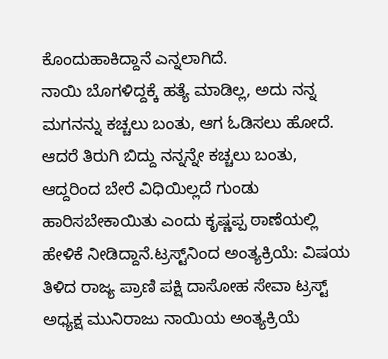ಕೊಂದುಹಾಕಿದ್ದಾನೆ ಎನ್ನಲಾಗಿದೆ.
ನಾಯಿ ಬೊಗಳಿದ್ದಕ್ಕೆ ಹತ್ಯೆ ಮಾಡಿಲ್ಲ, ಅದು ನನ್ನ ಮಗನನ್ನು ಕಚ್ಚಲು ಬಂತು, ಆಗ ಓಡಿಸಲು ಹೋದೆ. ಆದರೆ ತಿರುಗಿ ಬಿದ್ದು ನನ್ನನ್ನೇ ಕಚ್ಚಲು ಬಂತು, ಆದ್ದರಿಂದ ಬೇರೆ ವಿಧಿಯಿಲ್ಲದೆ ಗುಂಡು ಹಾರಿಸಬೇಕಾಯಿತು ಎಂದು ಕೃಷ್ಣಪ್ಪ ಠಾಣೆಯಲ್ಲಿ ಹೇಳಿಕೆ ನೀಡಿದ್ದಾನೆ.ಟ್ರಸ್ಟ್‌ನಿಂದ ಅಂತ್ಯಕ್ರಿಯೆ: ವಿಷಯ ತಿಳಿದ ರಾಜ್ಯ ಪ್ರಾಣಿ ಪಕ್ಷಿ ದಾಸೋಹ ಸೇವಾ ಟ್ರಸ್ಟ್ ಅಧ್ಯಕ್ಷ ಮುನಿರಾಜು ನಾಯಿಯ ಅಂತ್ಯಕ್ರಿಯೆ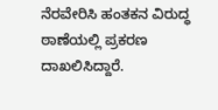ನೆರವೇರಿಸಿ ಹಂತಕನ ವಿರುದ್ಧ ಠಾಣೆಯಲ್ಲಿ ಪ್ರಕರಣ ದಾಖಲಿಸಿದ್ದಾರೆ.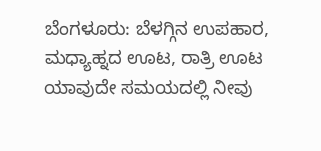ಬೆಂಗಳೂರು: ಬೆಳಗ್ಗಿನ ಉಪಹಾರ, ಮಧ್ಯಾಹ್ನದ ಊಟ, ರಾತ್ರಿ ಊಟ ಯಾವುದೇ ಸಮಯದಲ್ಲಿ ನೀವು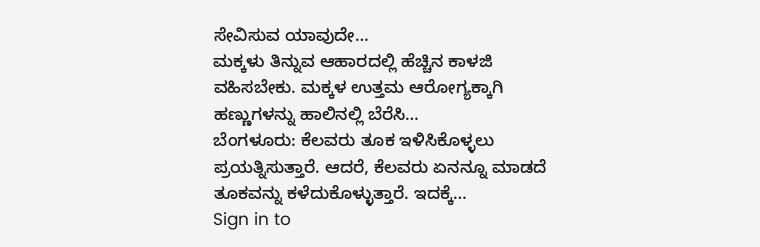ಸೇವಿಸುವ ಯಾವುದೇ…
ಮಕ್ಕಳು ತಿನ್ನುವ ಆಹಾರದಲ್ಲಿ ಹೆಚ್ಚಿನ ಕಾಳಜಿ ವಹಿಸಬೇಕು. ಮಕ್ಕಳ ಉತ್ತಮ ಆರೋಗ್ಯಕ್ಕಾಗಿ ಹಣ್ಣುಗಳನ್ನು ಹಾಲಿನಲ್ಲಿ ಬೆರೆಸಿ…
ಬೆಂಗಳೂರು: ಕೆಲವರು ತೂಕ ಇಳಿಸಿಕೊಳ್ಳಲು ಪ್ರಯತ್ನಿಸುತ್ತಾರೆ. ಆದರೆ, ಕೆಲವರು ಏನನ್ನೂ ಮಾಡದೆ ತೂಕವನ್ನು ಕಳೆದುಕೊಳ್ಳುತ್ತಾರೆ. ಇದಕ್ಕೆ…
Sign in to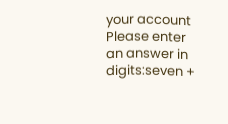your account
Please enter an answer in digits:seven +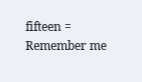fifteen =
Remember me